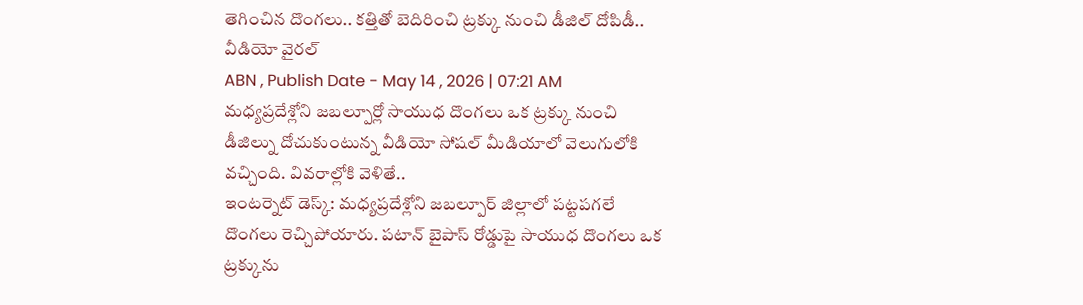తెగించిన దొంగలు.. కత్తితో బెదిరించి ట్రక్కు నుంచి డీజిల్ దోపిడీ.. వీడియో వైరల్
ABN , Publish Date - May 14 , 2026 | 07:21 AM
మధ్యప్రదేశ్లోని జబల్పూర్లో సాయుధ దొంగలు ఒక ట్రక్కు నుంచి డీజిల్ను దోచుకుంటున్న వీడియో సోషల్ మీడియాలో వెలుగులోకి వచ్చింది. వివరాల్లోకి వెళితే..
ఇంటర్నెట్ డెస్క్: మధ్యప్రదేశ్లోని జబల్పూర్ జిల్లాలో పట్టపగలే దొంగలు రెచ్చిపోయారు. పటాన్ బైపాస్ రోడ్డుపై సాయుధ దొంగలు ఒక ట్రక్కును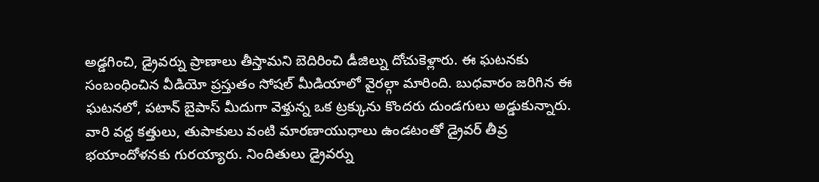అడ్డగించి, డ్రైవర్ను ప్రాణాలు తీస్తామని బెదిరించి డీజిల్ను దోచుకెళ్లారు. ఈ ఘటనకు సంబంధించిన వీడియో ప్రస్తుతం సోషల్ మీడియాలో వైరల్గా మారింది. బుధవారం జరిగిన ఈ ఘటనలో, పటాన్ బైపాస్ మీదుగా వెళ్తున్న ఒక ట్రక్కును కొందరు దుండగులు అడ్డుకున్నారు. వారి వద్ద కత్తులు, తుపాకులు వంటి మారణాయుధాలు ఉండటంతో డ్రైవర్ తీవ్ర భయాందోళనకు గురయ్యారు. నిందితులు డ్రైవర్ను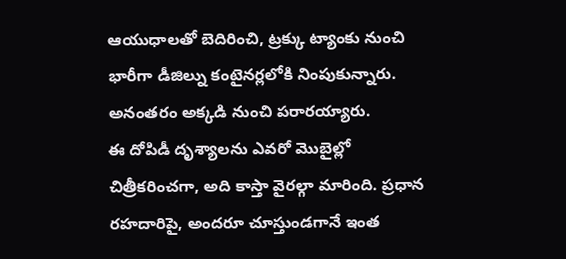ఆయుధాలతో బెదిరించి, ట్రక్కు ట్యాంకు నుంచి భారీగా డీజిల్ను కంటైనర్లలోకి నింపుకున్నారు. అనంతరం అక్కడి నుంచి పరారయ్యారు.
ఈ దోపిడీ దృశ్యాలను ఎవరో మొబైల్లో చిత్రీకరించగా, అది కాస్తా వైరల్గా మారింది. ప్రధాన రహదారిపై, అందరూ చూస్తుండగానే ఇంత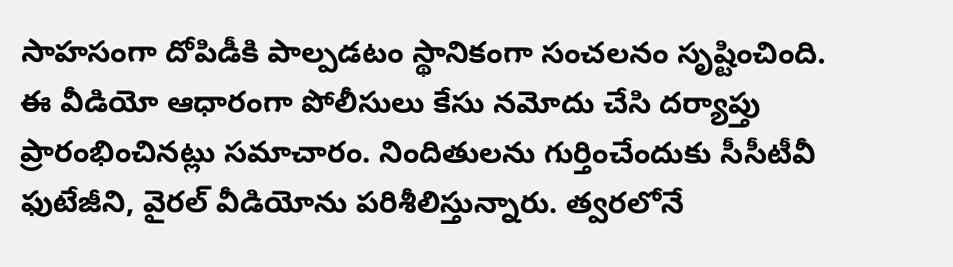సాహసంగా దోపిడీకి పాల్పడటం స్థానికంగా సంచలనం సృష్టించింది. ఈ వీడియో ఆధారంగా పోలీసులు కేసు నమోదు చేసి దర్యాప్తు ప్రారంభించినట్లు సమాచారం. నిందితులను గుర్తించేందుకు సీసీటీవీ ఫుటేజీని, వైరల్ వీడియోను పరిశీలిస్తున్నారు. త్వరలోనే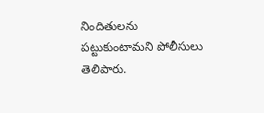నిందితులను పట్టుకుంటామని పోలీసులు తెలిపారు.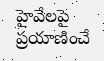హైవేలపై ప్రయాణించే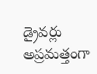డ్రైవర్లు అప్రమత్తంగా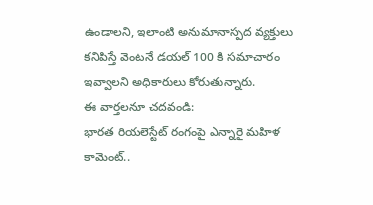ఉండాలని, ఇలాంటి అనుమానాస్పద వ్యక్తులు కనిపిస్తే వెంటనే డయల్ 100 కి సమాచారం ఇవ్వాలని అధికారులు కోరుతున్నారు.
ఈ వార్తలనూ చదవండి:
భారత రియలెస్టేట్ రంగంపై ఎన్నారై మహిళ కామెంట్..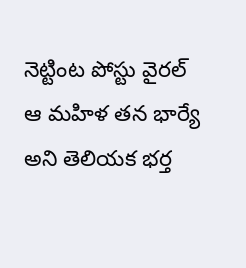నెట్టింట పోస్టు వైరల్
ఆ మహిళ తన భార్యే అని తెలియక భర్త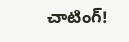చాటింగ్!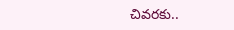చివరకు..